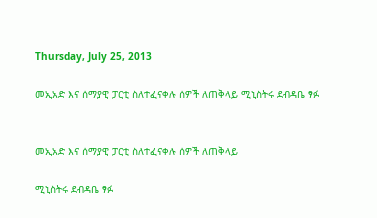Thursday, July 25, 2013

መኢአድ እና ሰማያዊ ፓርቲ ስለተፈናቀሉ ሰዎች ለጠቅላይ ሚኒስትሩ ደብዳቤ ፃፉ


መኢአድ እና ሰማያዊ ፓርቲ ስለተፈናቀሉ ሰዎች ለጠቅላይ

ሚኒስትሩ ደብዳቤ ፃፉ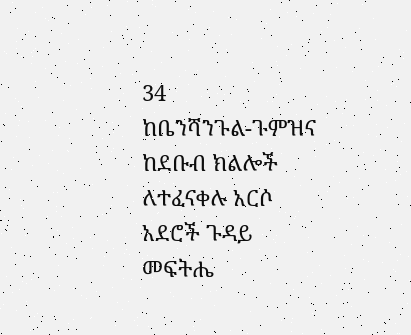34
ከቤንሻንጉል-ጉምዝና ከደቡብ ክልሎች ለተፈናቀሉ አርሶ አደሮች ጉዳይ መፍትሔ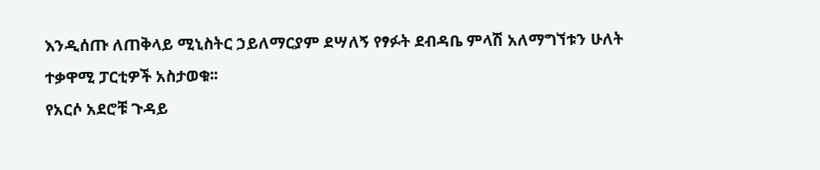እንዲሰጡ ለጠቅላይ ሚኒስትር ኃይለማርያም ደሣለኝ የፃፉት ደብዳቤ ምላሽ አለማግኘቱን ሁለት ተቃዋሚ ፓርቲዎች አስታወቁ፡፡
የአርሶ አደሮቹ ጉዳይ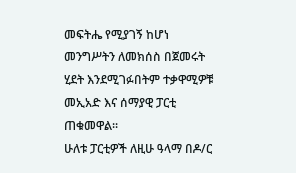መፍትሔ የሚያገኝ ከሆነ መንግሥትን ለመክሰስ በጀመሩት ሂደት እንደሚገፉበትም ተቃዋሚዎቹ መኢአድ እና ሰማያዊ ፓርቲ ጠቁመዋል፡፡
ሁለቱ ፓርቲዎች ለዚሁ ዓላማ በዶ/ር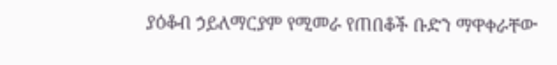ያዕቆብ ኃይለማርያም የሚመራ የጠበቆች ቡድን ማዋቀራቸው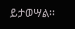ይታወሣል፡፡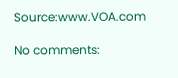Source:www.VOA.com

No comments: